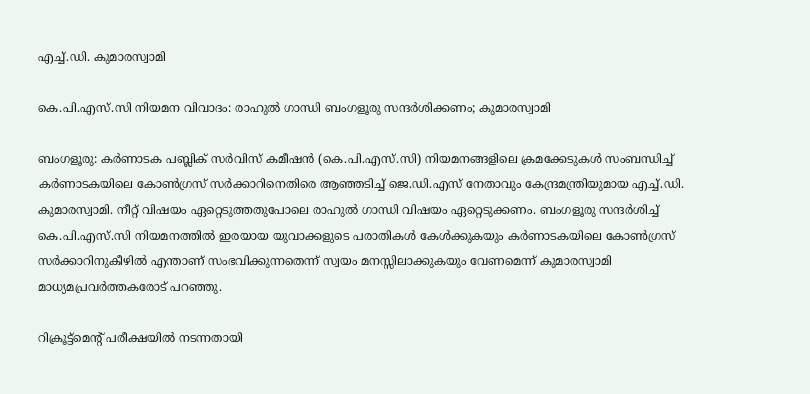എച്ച്‌.ഡി. കുമാരസ്വാമി

കെ.പി.എസ്‌.സി നിയമന വിവാദം: രാഹുൽ ഗാന്ധി ബംഗളൂരു സന്ദര്‍ശിക്കണം; കുമാരസ്വാമി

ബംഗളൂരു: കർണാടക പബ്ലിക് സർവിസ് കമീഷൻ (കെ.പി.എസ്‌.സി) നിയമനങ്ങളിലെ ക്രമക്കേടുകൾ സംബന്ധിച്ച് കർണാടകയിലെ കോൺഗ്രസ് സർക്കാറിനെതിരെ ആഞ്ഞടിച്ച് ജെ.ഡി.എസ് നേതാവും കേന്ദ്രമന്ത്രിയുമായ എച്ച്‌.ഡി. കുമാരസ്വാമി. നീറ്റ് വിഷയം ഏറ്റെടുത്തതുപോലെ രാഹുൽ ഗാന്ധി വിഷയം ഏറ്റെടുക്കണം. ബംഗളൂരു സന്ദര്‍ശിച്ച് കെ.പി.എസ്‌.സി നിയമനത്തില്‍ ഇരയായ യുവാക്കളുടെ പരാതികൾ കേൾക്കുകയും കർണാടകയിലെ കോണ്‍ഗ്രസ് സർക്കാറിനുകീഴിൽ എന്താണ് സംഭവിക്കുന്നതെന്ന് സ്വയം മനസ്സിലാക്കുകയും വേണമെന്ന് കുമാരസ്വാമി മാധ്യമപ്രവർത്തകരോട് പറഞ്ഞു.

റിക്രൂട്ട്‌മെന്‍റ് പരീക്ഷയിൽ നടന്നതായി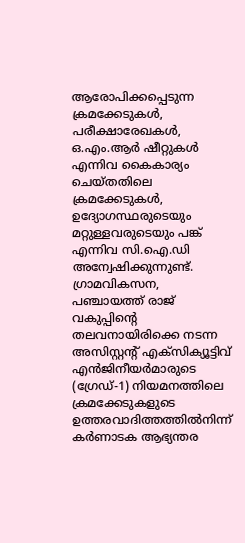ആരോപിക്കപ്പെടുന്ന ക്രമക്കേടുകൾ, പരീക്ഷാരേഖകൾ, ഒ.എം.ആർ ഷീറ്റുകൾ എന്നിവ കൈകാര്യം ചെയ്തതിലെ ക്രമക്കേടുകൾ, ഉദ്യോഗസ്ഥരുടെയും മറ്റുള്ളവരുടെയും പങ്ക് എന്നിവ സി.ഐ.ഡി അന്വേഷിക്കുന്നുണ്ട്. ഗ്രാമവികസന, പഞ്ചായത്ത് രാജ് വകുപ്പിന്‍റെ തലവനായിരിക്കെ നടന്ന അസിസ്റ്റന്‍റ് എക്സിക്യൂട്ടിവ് എൻജിനീയർമാരുടെ (ഗ്രേഡ്-1) നിയമനത്തിലെ ക്രമക്കേടുകളുടെ ഉത്തരവാദിത്തത്തില്‍നിന്ന് കർണാടക ആഭ്യന്തര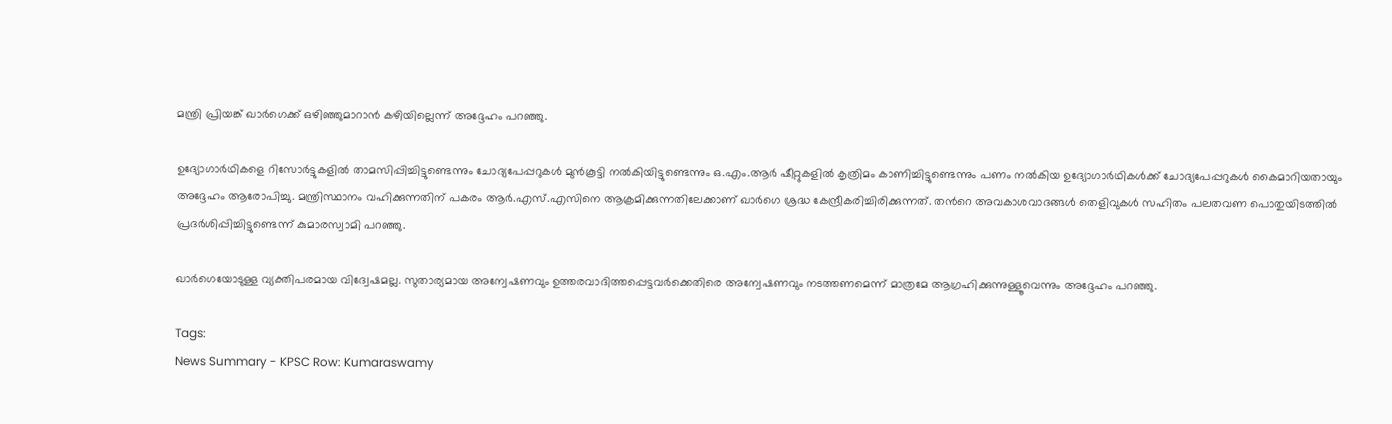മന്ത്രി പ്രിയങ്ക് ഖാർഗെക്ക് ഒഴിഞ്ഞുമാറാൻ കഴിയില്ലെന്ന് അദ്ദേഹം പറഞ്ഞു.

ഉദ്യോഗാർഥികളെ റിസോർട്ടുകളിൽ താമസിപ്പിച്ചിട്ടുണ്ടെന്നും ചോദ്യപേപ്പറുകൾ മുൻകൂട്ടി നൽകിയിട്ടുണ്ടെന്നും ഒ.എം.ആർ ഷീറ്റുകളിൽ കൃത്രിമം കാണിച്ചിട്ടുണ്ടെന്നും പണം നൽകിയ ഉദ്യോഗാർഥികൾക്ക് ചോദ്യപേപ്പറുകൾ കൈമാറിയതായും അദ്ദേഹം ആരോപിച്ചു. മന്ത്രിസ്ഥാനം വഹിക്കുന്നതിന് പകരം ആർ.എസ്.എസിനെ ആക്രമിക്കുന്നതിലേക്കാണ് ഖാർഗെ ശ്രദ്ധ കേന്ദ്രീകരിച്ചിരിക്കുന്നത്. തന്‍റെ അവകാശവാദങ്ങൾ തെളിവുകൾ സഹിതം പലതവണ പൊതുയിടത്തില്‍ പ്രദര്‍ശിപ്പിച്ചിട്ടുണ്ടെന്ന് കുമാരസ്വാമി പറഞ്ഞു.

ഖാർഗെയോടുള്ള വ്യക്തിപരമായ വിദ്വേഷമല്ല. സുതാര്യമായ അന്വേഷണവും ഉത്തരവാദിത്തപ്പെട്ടവർക്കെതിരെ അന്വേഷണവും നടത്തണമെന്ന് മാത്രമേ ആഗ്രഹിക്കുന്നുള്ളൂവെന്നും അദ്ദേഹം പറഞ്ഞു.

Tags:
News Summary - KPSC Row: Kumaraswamy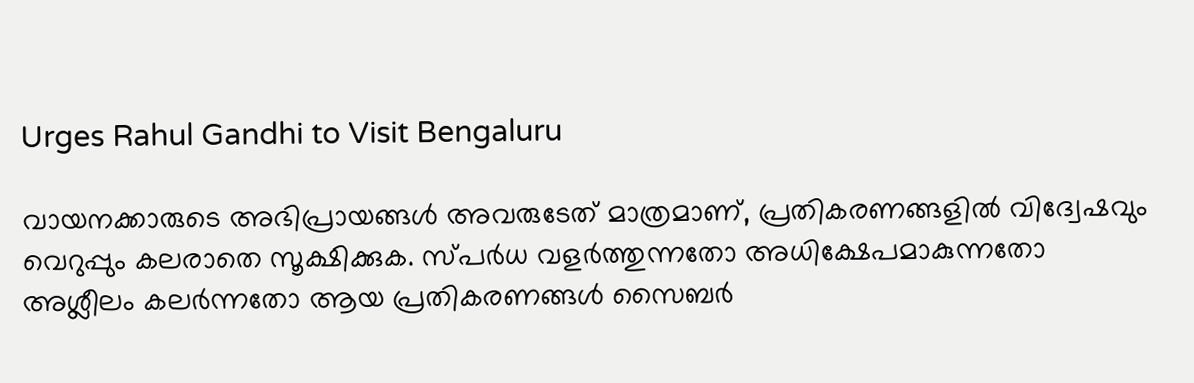Urges Rahul Gandhi to Visit Bengaluru

വായനക്കാരുടെ അഭിപ്രായങ്ങള്‍ അവരുടേത് മാത്രമാണ്, പ്രതികരണങ്ങളിൽ വിദ്വേഷവും വെറുപ്പും കലരാതെ സൂക്ഷിക്കുക. സ്പർധ വളർത്തുന്നതോ അധിക്ഷേപമാകുന്നതോ അശ്ലീലം കലർന്നതോ ആയ പ്രതികരണങ്ങൾ സൈബർ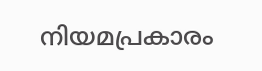നിയമപ്രകാരം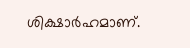ശിക്ഷാർഹമാണ്.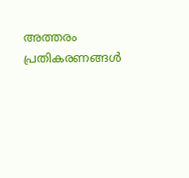അത്തരം പ്രതികരണങ്ങൾ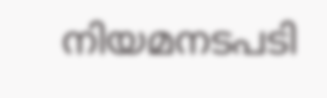നിയമനടപടി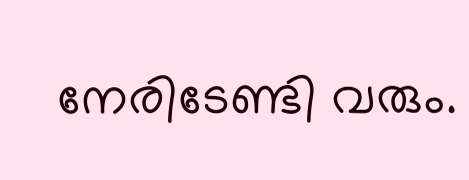നേരിടേണ്ടി വരും.